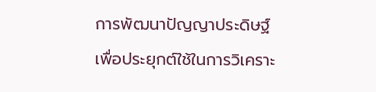การพัฒนาปัญญาประดิษฐ์เพื่อประยุกต์ใช้ในการวิเคราะ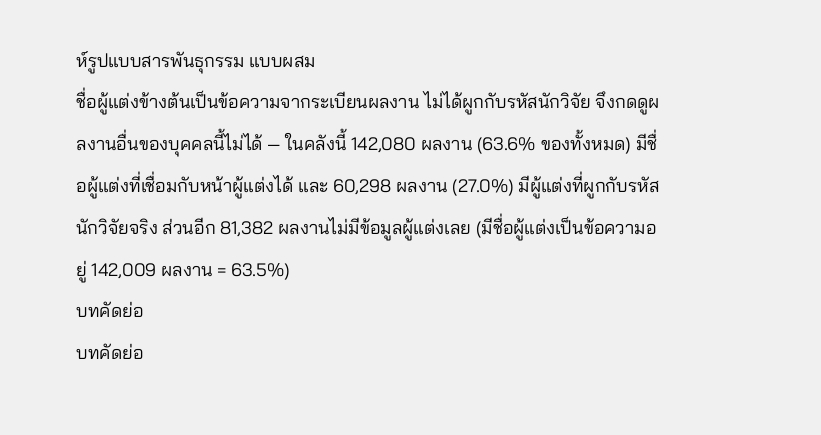ห์รูปแบบสารพันธุกรรม แบบผสม
ชื่อผู้แต่งข้างต้นเป็นข้อความจากระเบียนผลงาน ไม่ได้ผูกกับรหัสนักวิจัย จึงกดดูผลงานอื่นของบุคคลนี้ไม่ได้ — ในคลังนี้ 142,080 ผลงาน (63.6% ของทั้งหมด) มีชื่อผู้แต่งที่เชื่อมกับหน้าผู้แต่งได้ และ 60,298 ผลงาน (27.0%) มีผู้แต่งที่ผูกกับรหัสนักวิจัยจริง ส่วนอีก 81,382 ผลงานไม่มีข้อมูลผู้แต่งเลย (มีชื่อผู้แต่งเป็นข้อความอยู่ 142,009 ผลงาน = 63.5%)
บทคัดย่อ
บทคัดย่อ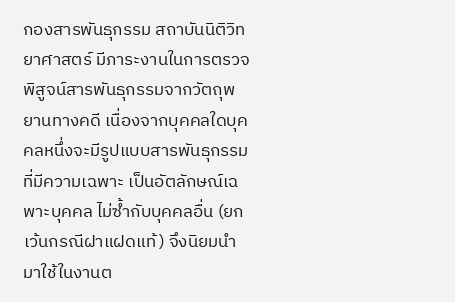กองสารพันธุกรรม สถาบันนิติวิทยาศาสตร์ มีภาระงานในการตรวจพิสูจน์สารพันธุกรรมจากวัตถุพยานทางคดี เนื่องจากบุคคลใดบุคคลหนึ่งจะมีรูปแบบสารพันธุกรรมที่มีความเฉพาะ เป็นอัตลักษณ์เฉพาะบุคคล ไม่ซ้ำกับบุคคลอื่น (ยกเว้นกรณีฝาแฝดแท้) จึงนิยมนำมาใช้ในงานต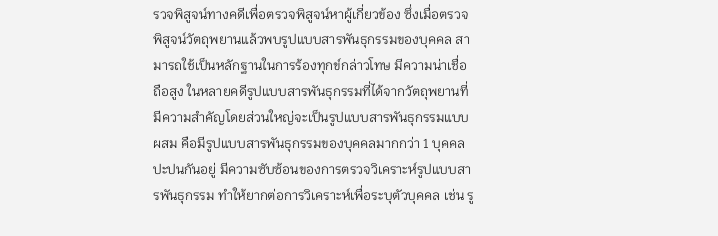รวจพิสูจน์ทางคดีเพื่อตรวจพิสูจน์หาผู้เกี่ยวข้อง ซึ่งเมื่อตรวจพิสูจน์วัตถุพยานแล้วพบรูปแบบสารพันธุกรรมของบุคคล สามารถใช้เป็นหลักฐานในการร้องทุกข์กล่าวโทษ มีความน่าเชื่อถือสูง ในหลายคดีรูปแบบสารพันธุกรรมที่ได้จากวัตถุพยานที่มีความสำคัญโดยส่วนใหญ่จะเป็นรูปแบบสารพันธุกรรมแบบผสม คือมีรูปแบบสารพันธุกรรมของบุคคลมากกว่า 1 บุคคลปะปนกันอยู่ มีความซับซ้อนของการตรวจวิเคราะห์รูปแบบสารพันธุกรรม ทำให้ยากต่อการวิเคราะห์เพื่อระบุตัวบุคคล เช่น รู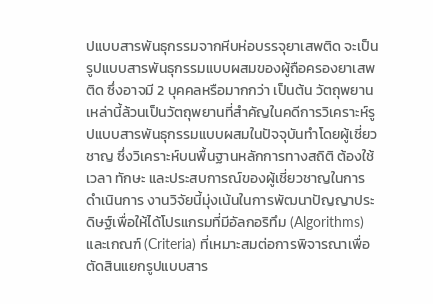ปแบบสารพันธุกรรมจากหีบห่อบรรจุยาเสพติด จะเป็นรูปแบบสารพันธุกรรมแบบผสมของผู้ถือครองยาเสพติด ซึ่งอาจมี 2 บุคคลหรือมากกว่า เป็นต้น วัตถุพยานเหล่านี้ล้วนเป็นวัตถุพยานที่สำคัญในคดีการวิเคราะห์รูปแบบสารพันธุกรรมแบบผสมในปัจจุบันทำโดยผู้เชี่ยวชาญ ซึ่งวิเคราะห์บนพื้นฐานหลักการทางสถิติ ต้องใช้เวลา ทักษะ และประสบการณ์ของผู้เชี่ยวชาญในการดำเนินการ งานวิจัยนี้มุ่งเน้นในการพัฒนาปัญญาประดิษฐ์เพื่อให้ได้โปรแกรมที่มีอัลกอริทึม (Algorithms) และเกณฑ์ (Criteria) ที่เหมาะสมต่อการพิจารณาเพื่อตัดสินแยกรูปแบบสาร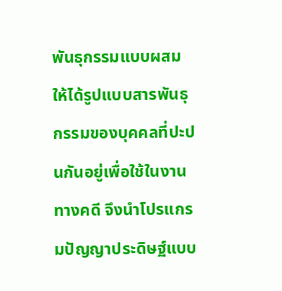พันธุกรรมแบบผสมให้ได้รูปแบบสารพันธุกรรมของบุคคลที่ปะปนกันอยู่เพื่อใช้ในงานทางคดี จึงนำโปรแกรมปัญญาประดิษฐ์แบบ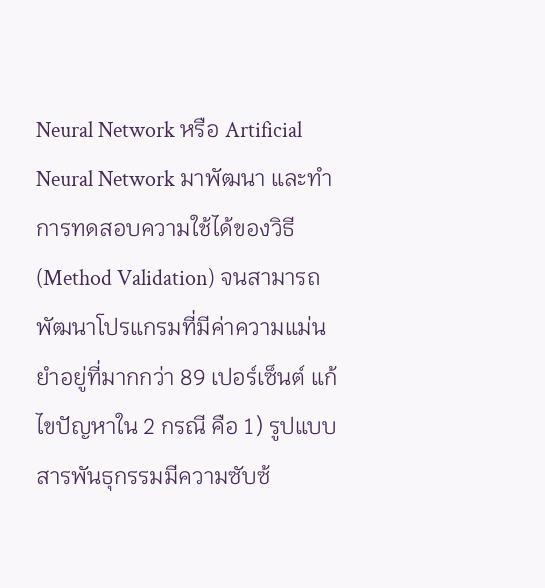Neural Network หรือ Artificial Neural Network มาพัฒนา และทำการทดสอบความใช้ได้ของวิธี (Method Validation) จนสามารถพัฒนาโปรแกรมที่มีค่าความแม่นยำอยู่ที่มากกว่า 89 เปอร์เซ็นต์ แก้ไขปัญหาใน 2 กรณี คือ 1) รูปแบบสารพันธุกรรมมีความซับซ้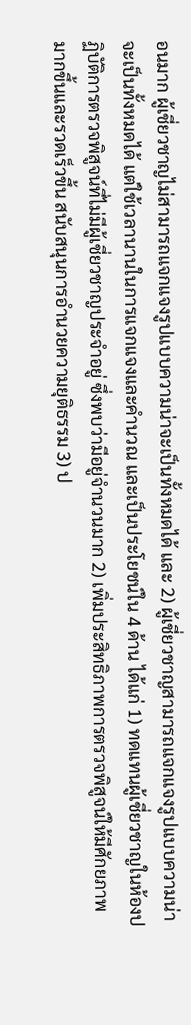อนมาก ผู้เชี่ยวชาญไม่สามารถแจกแจงรูปแบบความน่าจะเป็นทั้งหมดได้ และ 2) ผู้เชี่ยวชาญสามารถแจกแจงรูปแบบความน่าจะเป็นทั้งหมดได้ แต่ใช้เวลานานในการแจกแจงและคำนวณ และเป็นประโยชน์ใน 4 ด้าน ได้แก่ 1) ทดแทนผู้เชี่ยวชาญในห้องปฏิบัติการตรวจพิสูจน์ที่ไม่มีผู้เชี่ยวชาญประจำอยู่ ซึ่งพบว่ามีอยู่จำนวนมาก 2) เพิ่มประสิทธิภาพการตรวจพิสูจน์ให้มีศักยภาพมากขึ้นและรวดเร็วขึ้น สนับสนุนการอำนวยความยุติธรรม 3) ป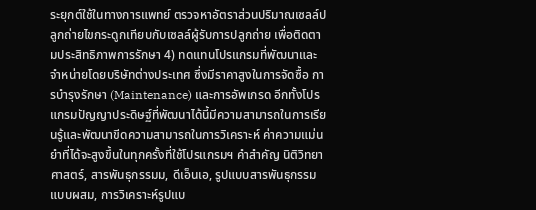ระยุกต์ใช้ในทางการแพทย์ ตรวจหาอัตราส่วนปริมาณเซลล์ปลูกถ่ายไขกระดูกเทียบกับเซลล์ผู้รับการปลูกถ่าย เพื่อติดตามประสิทธิภาพการรักษา 4) ทดแทนโปรแกรมที่พัฒนาและจำหน่ายโดยบริษัทต่างประเทศ ซึ่งมีราคาสูงในการจัดซื้อ การบำรุงรักษา (Maintenance) และการอัพเกรด อีกทั้งโปรแกรมปัญญาประดิษฐ์ที่พัฒนาได้นี้มีความสามารถในการเรียนรู้และพัฒนาขีดความสามารถในการวิเคราะห์ ค่าความแม่นยำที่ได้จะสูงขึ้นในทุกครั้งที่ใช้โปรแกรมฯ คำสำคัญ นิติวิทยาศาสตร์, สารพันธุกรรมม, ดีเอ็นเอ, รูปแบบสารพันธุกรรมแบบผสม, การวิเคราะห์รูปแบ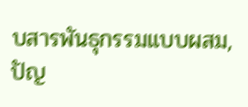บสารพันธุกรรมแบบผสม, ปัญ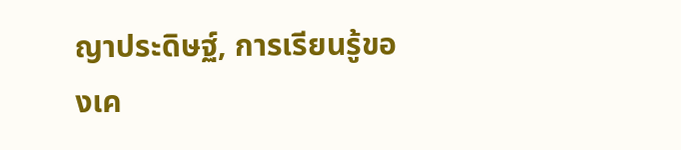ญาประดิษฐ์, การเรียนรู้ของเค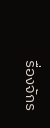รื่องจักร